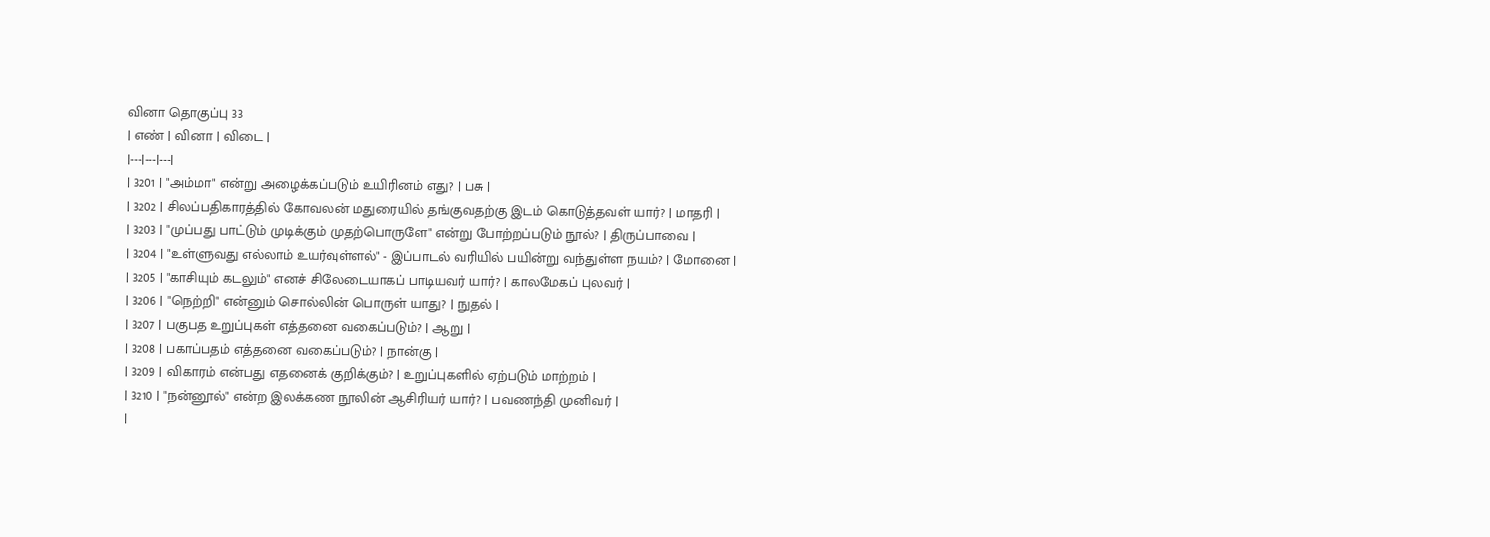வினா தொகுப்பு 33
| எண் | வினா | விடை |
|---|---|---|
| 3201 | "அம்மா" என்று அழைக்கப்படும் உயிரினம் எது? | பசு |
| 3202 | சிலப்பதிகாரத்தில் கோவலன் மதுரையில் தங்குவதற்கு இடம் கொடுத்தவள் யார்? | மாதரி |
| 3203 | "முப்பது பாட்டும் முடிக்கும் முதற்பொருளே" என்று போற்றப்படும் நூல்? | திருப்பாவை |
| 3204 | "உள்ளுவது எல்லாம் உயர்வுள்ளல்" - இப்பாடல் வரியில் பயின்று வந்துள்ள நயம்? | மோனை |
| 3205 | "காசியும் கடலும்" எனச் சிலேடையாகப் பாடியவர் யார்? | காலமேகப் புலவர் |
| 3206 | "நெற்றி" என்னும் சொல்லின் பொருள் யாது? | நுதல் |
| 3207 | பகுபத உறுப்புகள் எத்தனை வகைப்படும்? | ஆறு |
| 3208 | பகாப்பதம் எத்தனை வகைப்படும்? | நான்கு |
| 3209 | விகாரம் என்பது எதனைக் குறிக்கும்? | உறுப்புகளில் ஏற்படும் மாற்றம் |
| 3210 | "நன்னூல்" என்ற இலக்கண நூலின் ஆசிரியர் யார்? | பவணந்தி முனிவர் |
|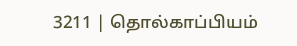3211 | தொல்காப்பியம்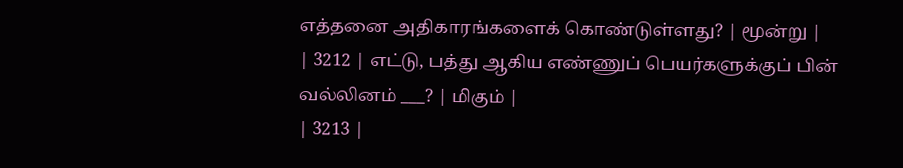எத்தனை அதிகாரங்களைக் கொண்டுள்ளது? | மூன்று |
| 3212 | எட்டு, பத்து ஆகிய எண்ணுப் பெயர்களுக்குப் பின் வல்லினம் ___? | மிகும் |
| 3213 |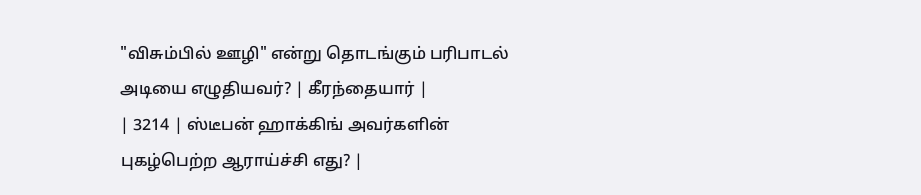"விசும்பில் ஊழி" என்று தொடங்கும் பரிபாடல் அடியை எழுதியவர்? | கீரந்தையார் |
| 3214 | ஸ்டீபன் ஹாக்கிங் அவர்களின் புகழ்பெற்ற ஆராய்ச்சி எது? |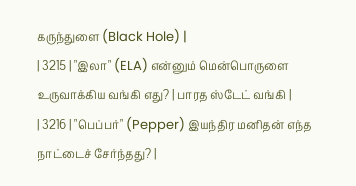கருந்துளை (Black Hole) |
| 3215 | "இலா" (ELA) என்னும் மென்பொருளை உருவாக்கிய வங்கி எது? | பாரத ஸ்டேட் வங்கி |
| 3216 | "பெப்பர்" (Pepper) இயந்திர மனிதன் எந்த நாட்டைச் சேர்ந்தது? |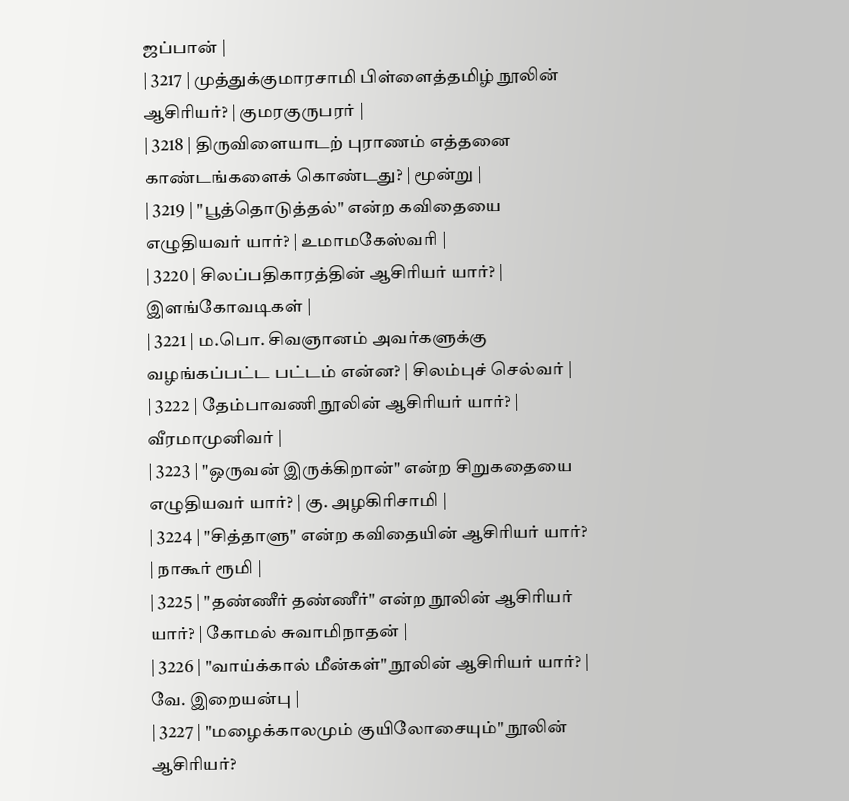ஜப்பான் |
| 3217 | முத்துக்குமாரசாமி பிள்ளைத்தமிழ் நூலின் ஆசிரியர்? | குமரகுருபரர் |
| 3218 | திருவிளையாடற் புராணம் எத்தனை காண்டங்களைக் கொண்டது? | மூன்று |
| 3219 | "பூத்தொடுத்தல்" என்ற கவிதையை எழுதியவர் யார்? | உமாமகேஸ்வரி |
| 3220 | சிலப்பதிகாரத்தின் ஆசிரியர் யார்? | இளங்கோவடிகள் |
| 3221 | ம.பொ. சிவஞானம் அவர்களுக்கு வழங்கப்பட்ட பட்டம் என்ன? | சிலம்புச் செல்வர் |
| 3222 | தேம்பாவணி நூலின் ஆசிரியர் யார்? | வீரமாமுனிவர் |
| 3223 | "ஒருவன் இருக்கிறான்" என்ற சிறுகதையை எழுதியவர் யார்? | கு. அழகிரிசாமி |
| 3224 | "சித்தாளு" என்ற கவிதையின் ஆசிரியர் யார்? | நாகூர் ரூமி |
| 3225 | "தண்ணீர் தண்ணீர்" என்ற நூலின் ஆசிரியர் யார்? | கோமல் சுவாமிநாதன் |
| 3226 | "வாய்க்கால் மீன்கள்" நூலின் ஆசிரியர் யார்? | வே. இறையன்பு |
| 3227 | "மழைக்காலமும் குயிலோசையும்" நூலின் ஆசிரியர்?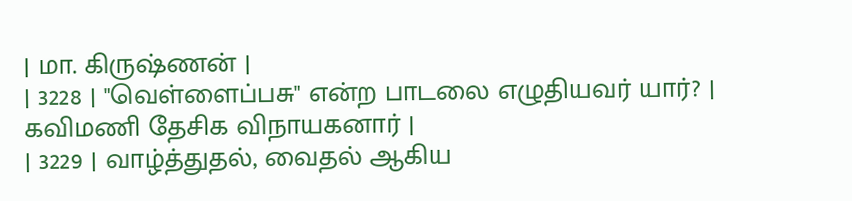| மா. கிருஷ்ணன் |
| 3228 | "வெள்ளைப்பசு" என்ற பாடலை எழுதியவர் யார்? | கவிமணி தேசிக விநாயகனார் |
| 3229 | வாழ்த்துதல், வைதல் ஆகிய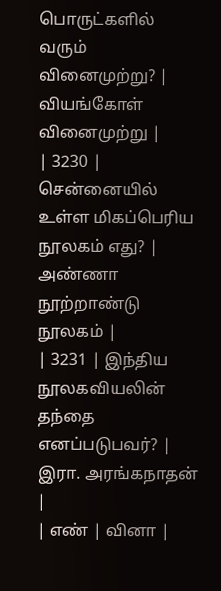பொருட்களில் வரும் வினைமுற்று? | வியங்கோள் வினைமுற்று |
| 3230 | சென்னையில் உள்ள மிகப்பெரிய நூலகம் எது? | அண்ணா நூற்றாண்டு நூலகம் |
| 3231 | இந்திய நூலகவியலின் தந்தை எனப்படுபவர்? | இரா. அரங்கநாதன் |
| எண் | வினா |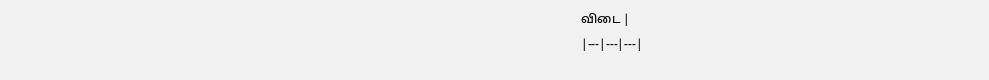விடை |
|---|---|---|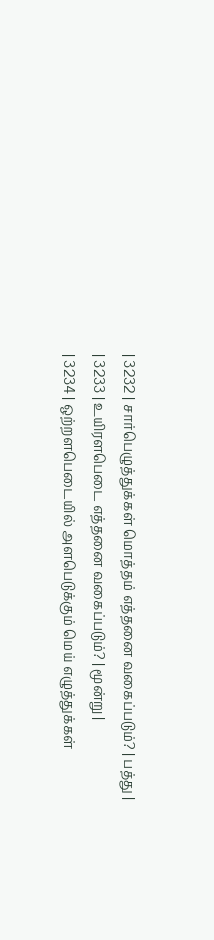| 3232 | சார்பெழுத்துக்கள் மொத்தம் எத்தனை வகைப்படும்? | பத்து |
| 3233 | உயிரளபெடை எத்தனை வகைப்படும்? | மூன்று |
| 3234 | ஒற்றளபெடையில் அளபெடுக்கும் மெய் எழுத்துக்கள்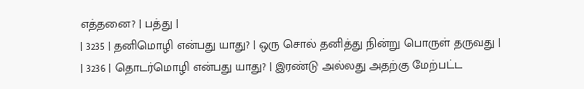எத்தனை? | பத்து |
| 3235 | தனிமொழி என்பது யாது? | ஒரு சொல் தனித்து நின்று பொருள் தருவது |
| 3236 | தொடர்மொழி என்பது யாது? | இரண்டு அல்லது அதற்கு மேற்பட்ட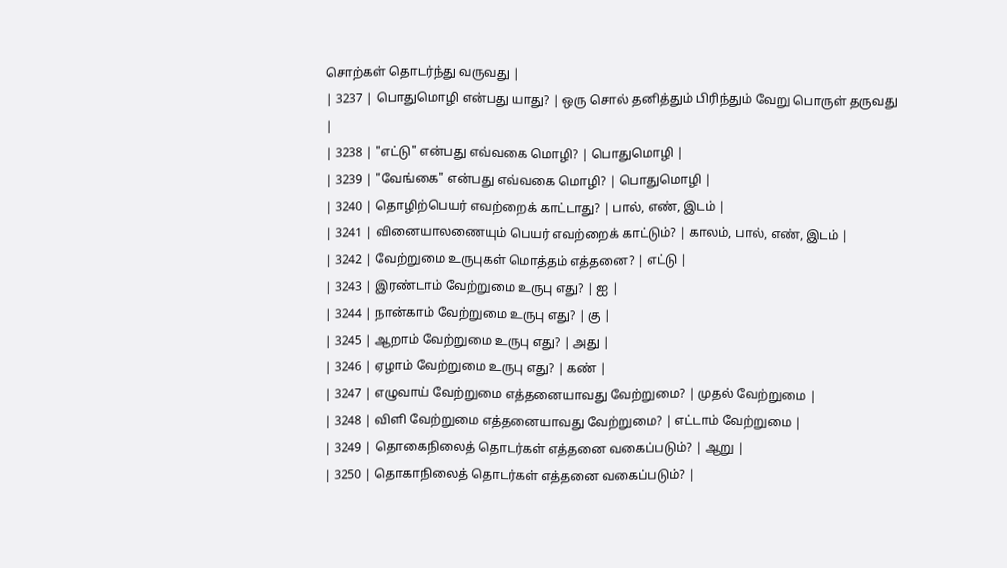சொற்கள் தொடர்ந்து வருவது |
| 3237 | பொதுமொழி என்பது யாது? | ஒரு சொல் தனித்தும் பிரிந்தும் வேறு பொருள் தருவது |
| 3238 | "எட்டு" என்பது எவ்வகை மொழி? | பொதுமொழி |
| 3239 | "வேங்கை" என்பது எவ்வகை மொழி? | பொதுமொழி |
| 3240 | தொழிற்பெயர் எவற்றைக் காட்டாது? | பால், எண், இடம் |
| 3241 | வினையாலணையும் பெயர் எவற்றைக் காட்டும்? | காலம், பால், எண், இடம் |
| 3242 | வேற்றுமை உருபுகள் மொத்தம் எத்தனை? | எட்டு |
| 3243 | இரண்டாம் வேற்றுமை உருபு எது? | ஐ |
| 3244 | நான்காம் வேற்றுமை உருபு எது? | கு |
| 3245 | ஆறாம் வேற்றுமை உருபு எது? | அது |
| 3246 | ஏழாம் வேற்றுமை உருபு எது? | கண் |
| 3247 | எழுவாய் வேற்றுமை எத்தனையாவது வேற்றுமை? | முதல் வேற்றுமை |
| 3248 | விளி வேற்றுமை எத்தனையாவது வேற்றுமை? | எட்டாம் வேற்றுமை |
| 3249 | தொகைநிலைத் தொடர்கள் எத்தனை வகைப்படும்? | ஆறு |
| 3250 | தொகாநிலைத் தொடர்கள் எத்தனை வகைப்படும்? |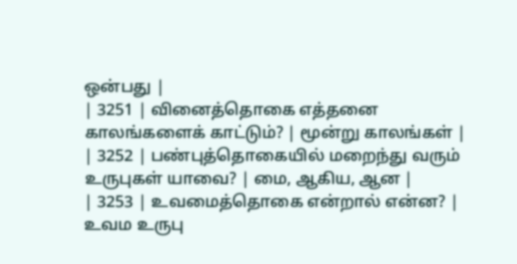ஒன்பது |
| 3251 | வினைத்தொகை எத்தனை காலங்களைக் காட்டும்? | மூன்று காலங்கள் |
| 3252 | பண்புத்தொகையில் மறைந்து வரும் உருபுகள் யாவை? | மை, ஆகிய, ஆன |
| 3253 | உவமைத்தொகை என்றால் என்ன? | உவம உருபு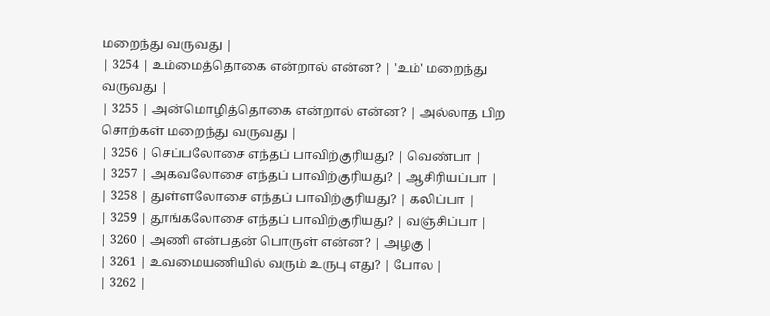மறைந்து வருவது |
| 3254 | உம்மைத்தொகை என்றால் என்ன? | 'உம்' மறைந்து வருவது |
| 3255 | அன்மொழித்தொகை என்றால் என்ன? | அல்லாத பிற சொற்கள் மறைந்து வருவது |
| 3256 | செப்பலோசை எந்தப் பாவிற்குரியது? | வெண்பா |
| 3257 | அகவலோசை எந்தப் பாவிற்குரியது? | ஆசிரியப்பா |
| 3258 | துள்ளலோசை எந்தப் பாவிற்குரியது? | கலிப்பா |
| 3259 | தூங்கலோசை எந்தப் பாவிற்குரியது? | வஞ்சிப்பா |
| 3260 | அணி என்பதன் பொருள் என்ன? | அழகு |
| 3261 | உவமையணியில் வரும் உருபு எது? | போல |
| 3262 |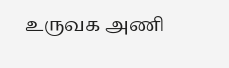உருவக அணி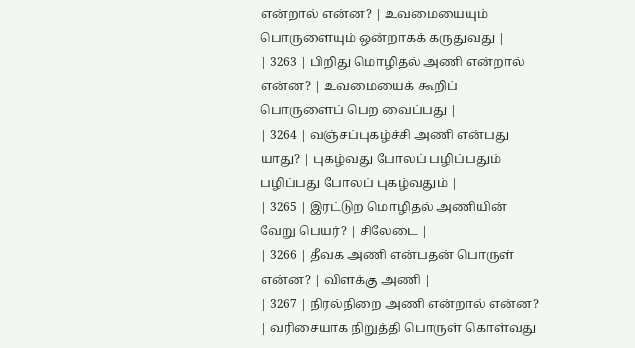என்றால் என்ன? | உவமையையும் பொருளையும் ஒன்றாகக் கருதுவது |
| 3263 | பிறிது மொழிதல் அணி என்றால் என்ன? | உவமையைக் கூறிப் பொருளைப் பெற வைப்பது |
| 3264 | வஞ்சப்புகழ்ச்சி அணி என்பது யாது? | புகழ்வது போலப் பழிப்பதும் பழிப்பது போலப் புகழ்வதும் |
| 3265 | இரட்டுற மொழிதல் அணியின் வேறு பெயர்? | சிலேடை |
| 3266 | தீவக அணி என்பதன் பொருள் என்ன? | விளக்கு அணி |
| 3267 | நிரல்நிறை அணி என்றால் என்ன? | வரிசையாக நிறுத்தி பொருள் கொள்வது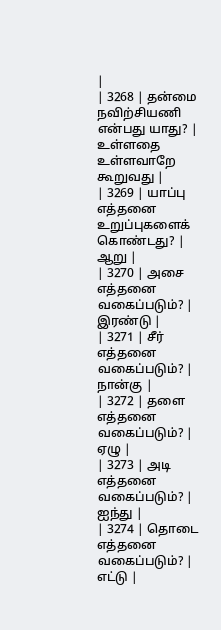|
| 3268 | தன்மை நவிற்சியணி என்பது யாது? | உள்ளதை உள்ளவாறே கூறுவது |
| 3269 | யாப்பு எத்தனை உறுப்புகளைக் கொண்டது? | ஆறு |
| 3270 | அசை எத்தனை வகைப்படும்? | இரண்டு |
| 3271 | சீர் எத்தனை வகைப்படும்? | நான்கு |
| 3272 | தளை எத்தனை வகைப்படும்? | ஏழு |
| 3273 | அடி எத்தனை வகைப்படும்? | ஐந்து |
| 3274 | தொடை எத்தனை வகைப்படும்? | எட்டு |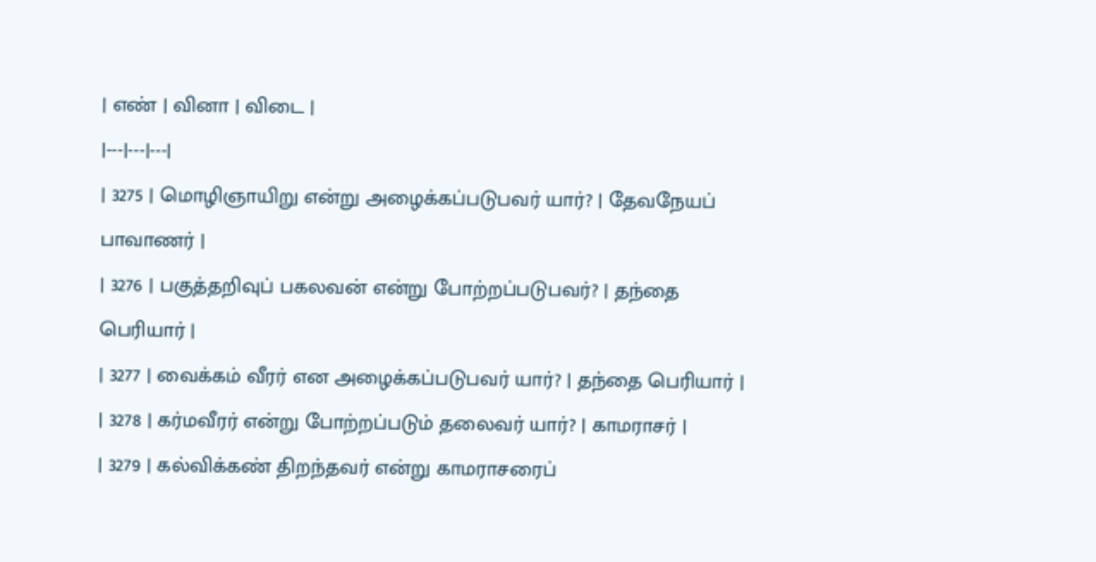| எண் | வினா | விடை |
|---|---|---|
| 3275 | மொழிஞாயிறு என்று அழைக்கப்படுபவர் யார்? | தேவநேயப் பாவாணர் |
| 3276 | பகுத்தறிவுப் பகலவன் என்று போற்றப்படுபவர்? | தந்தை பெரியார் |
| 3277 | வைக்கம் வீரர் என அழைக்கப்படுபவர் யார்? | தந்தை பெரியார் |
| 3278 | கர்மவீரர் என்று போற்றப்படும் தலைவர் யார்? | காமராசர் |
| 3279 | கல்விக்கண் திறந்தவர் என்று காமராசரைப்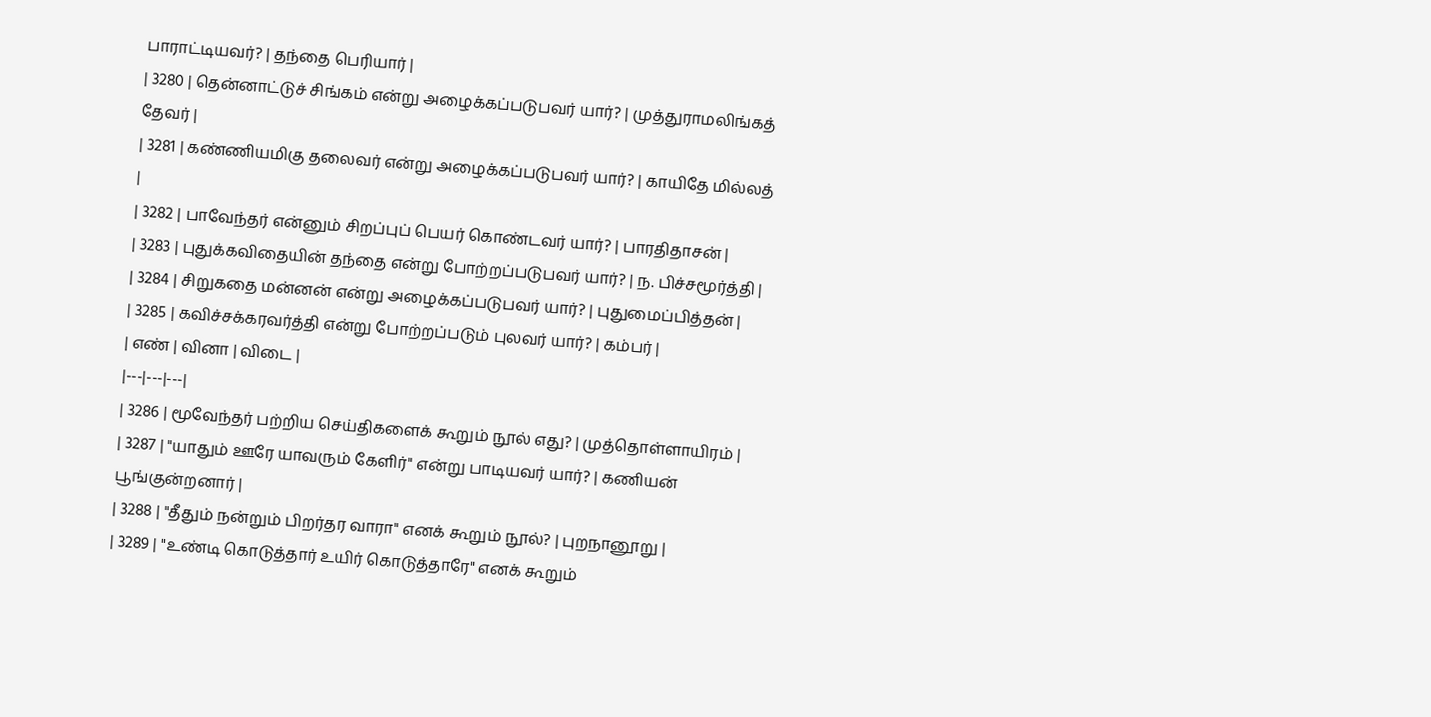பாராட்டியவர்? | தந்தை பெரியார் |
| 3280 | தென்னாட்டுச் சிங்கம் என்று அழைக்கப்படுபவர் யார்? | முத்துராமலிங்கத் தேவர் |
| 3281 | கண்ணியமிகு தலைவர் என்று அழைக்கப்படுபவர் யார்? | காயிதே மில்லத் |
| 3282 | பாவேந்தர் என்னும் சிறப்புப் பெயர் கொண்டவர் யார்? | பாரதிதாசன் |
| 3283 | புதுக்கவிதையின் தந்தை என்று போற்றப்படுபவர் யார்? | ந. பிச்சமூர்த்தி |
| 3284 | சிறுகதை மன்னன் என்று அழைக்கப்படுபவர் யார்? | புதுமைப்பித்தன் |
| 3285 | கவிச்சக்கரவர்த்தி என்று போற்றப்படும் புலவர் யார்? | கம்பர் |
| எண் | வினா | விடை |
|---|---|---|
| 3286 | மூவேந்தர் பற்றிய செய்திகளைக் கூறும் நூல் எது? | முத்தொள்ளாயிரம் |
| 3287 | "யாதும் ஊரே யாவரும் கேளிர்" என்று பாடியவர் யார்? | கணியன் பூங்குன்றனார் |
| 3288 | "தீதும் நன்றும் பிறர்தர வாரா" எனக் கூறும் நூல்? | புறநானூறு |
| 3289 | "உண்டி கொடுத்தார் உயிர் கொடுத்தாரே" எனக் கூறும்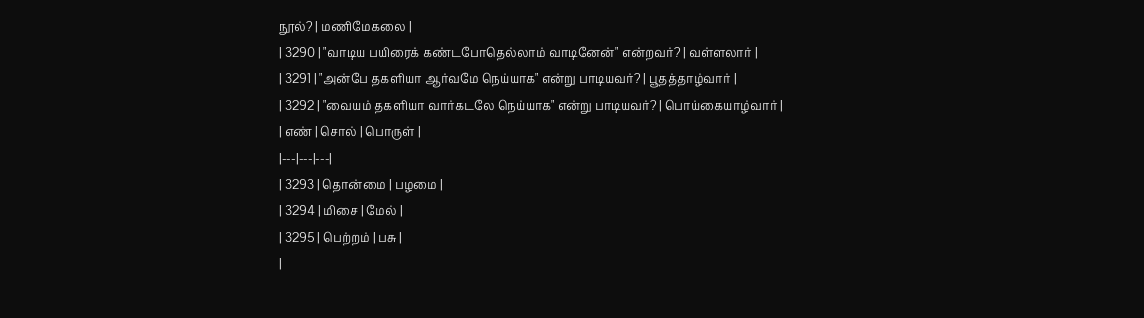நூல்? | மணிமேகலை |
| 3290 | "வாடிய பயிரைக் கண்டபோதெல்லாம் வாடினேன்" என்றவர்? | வள்ளலார் |
| 3291 | "அன்பே தகளியா ஆர்வமே நெய்யாக" என்று பாடியவர்? | பூதத்தாழ்வார் |
| 3292 | "வையம் தகளியா வார்கடலே நெய்யாக" என்று பாடியவர்? | பொய்கையாழ்வார் |
| எண் | சொல் | பொருள் |
|---|---|---|
| 3293 | தொன்மை | பழமை |
| 3294 | மிசை | மேல் |
| 3295 | பெற்றம் | பசு |
|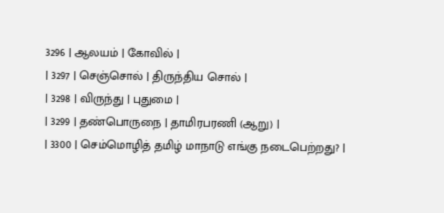3296 | ஆலயம் | கோவில் |
| 3297 | செஞ்சொல் | திருந்திய சொல் |
| 3298 | விருந்து | புதுமை |
| 3299 | தண்பொருநை | தாமிரபரணி (ஆறு) |
| 3300 | செம்மொழித் தமிழ் மாநாடு எங்கு நடைபெற்றது? |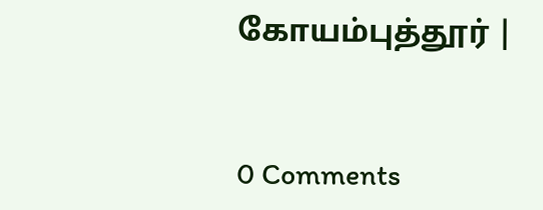கோயம்புத்தூர் |


0 Comments